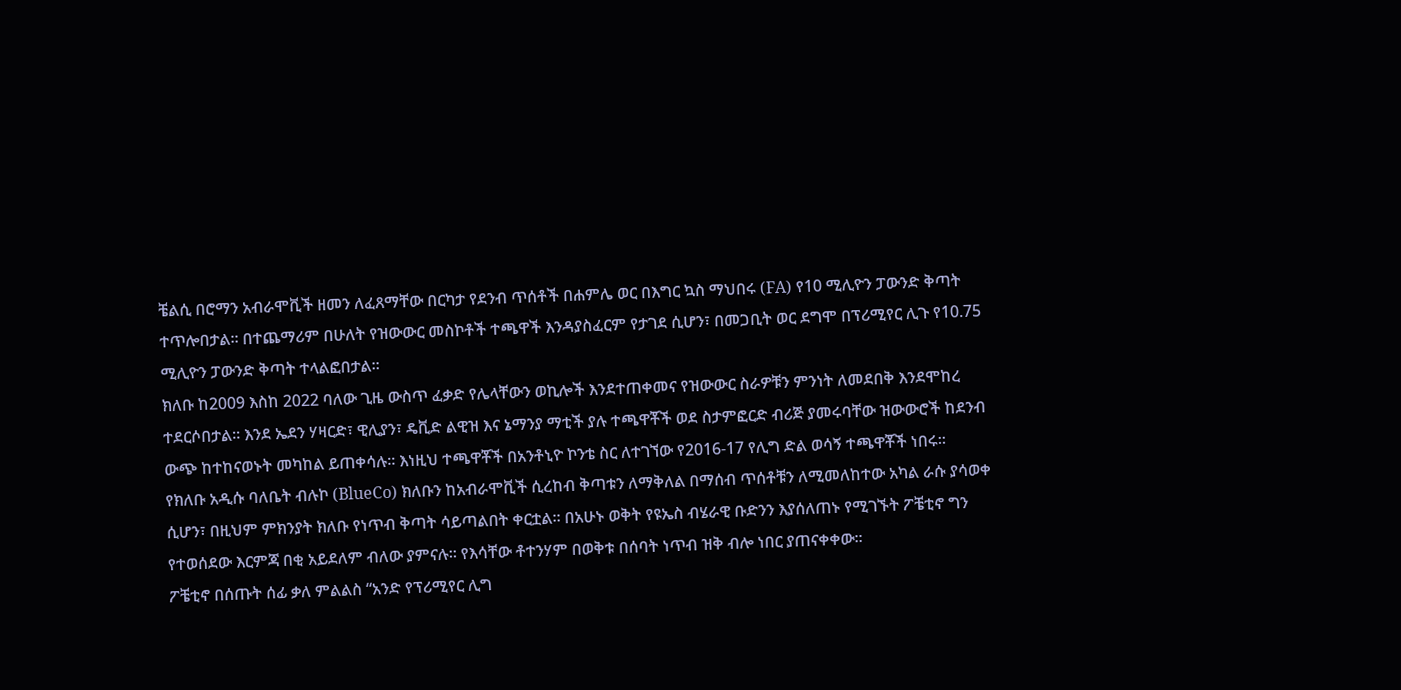ቼልሲ በሮማን አብራሞቪች ዘመን ለፈጸማቸው በርካታ የደንብ ጥሰቶች በሐምሌ ወር በእግር ኳስ ማህበሩ (FA) የ10 ሚሊዮን ፓውንድ ቅጣት ተጥሎበታል። በተጨማሪም በሁለት የዝውውር መስኮቶች ተጫዋች እንዳያስፈርም የታገደ ሲሆን፣ በመጋቢት ወር ደግሞ በፕሪሚየር ሊጉ የ10.75 ሚሊዮን ፓውንድ ቅጣት ተላልፎበታል።
ክለቡ ከ2009 እስከ 2022 ባለው ጊዜ ውስጥ ፈቃድ የሌላቸውን ወኪሎች እንደተጠቀመና የዝውውር ስራዎቹን ምንነት ለመደበቅ እንደሞከረ ተደርሶበታል። እንደ ኤደን ሃዛርድ፣ ዊሊያን፣ ዴቪድ ልዊዝ እና ኔማንያ ማቲች ያሉ ተጫዋቾች ወደ ስታምፎርድ ብሪጅ ያመሩባቸው ዝውውሮች ከደንብ ውጭ ከተከናወኑት መካከል ይጠቀሳሉ። እነዚህ ተጫዋቾች በአንቶኒዮ ኮንቴ ስር ለተገኘው የ2016-17 የሊግ ድል ወሳኝ ተጫዋቾች ነበሩ።
የክለቡ አዲሱ ባለቤት ብሉኮ (BlueCo) ክለቡን ከአብራሞቪች ሲረከብ ቅጣቱን ለማቅለል በማሰብ ጥሰቶቹን ለሚመለከተው አካል ራሱ ያሳወቀ ሲሆን፣ በዚህም ምክንያት ክለቡ የነጥብ ቅጣት ሳይጣልበት ቀርቷል። በአሁኑ ወቅት የዩኤስ ብሄራዊ ቡድንን እያሰለጠኑ የሚገኙት ፖቼቲኖ ግን የተወሰደው እርምጃ በቂ አይደለም ብለው ያምናሉ። የእሳቸው ቶተንሃም በወቅቱ በሰባት ነጥብ ዝቅ ብሎ ነበር ያጠናቀቀው።
ፖቼቲኖ በሰጡት ሰፊ ቃለ ምልልስ “አንድ የፕሪሚየር ሊግ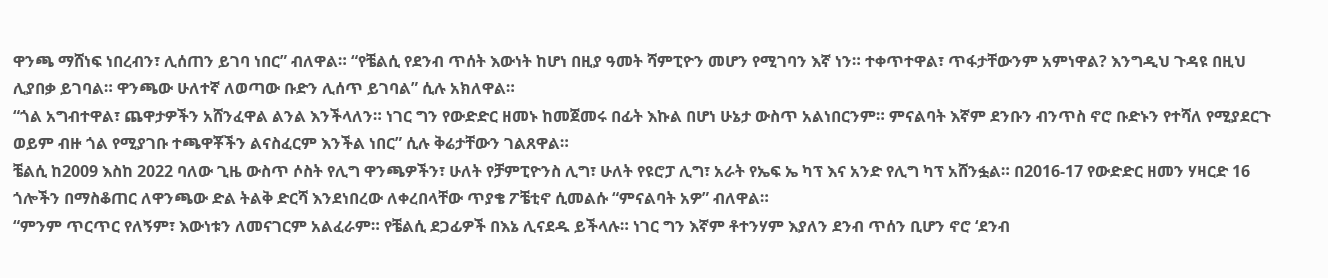ዋንጫ ማሸነፍ ነበረብን፣ ሊሰጠን ይገባ ነበር” ብለዋል። “የቼልሲ የደንብ ጥሰት እውነት ከሆነ በዚያ ዓመት ሻምፒዮን መሆን የሚገባን እኛ ነን። ተቀጥተዋል፣ ጥፋታቸውንም አምነዋል? እንግዲህ ጉዳዩ በዚህ ሊያበቃ ይገባል። ዋንጫው ሁለተኛ ለወጣው ቡድን ሊሰጥ ይገባል” ሲሉ አክለዋል።
“ጎል አግብተዋል፣ ጨዋታዎችን አሸንፈዋል ልንል እንችላለን። ነገር ግን የውድድር ዘመኑ ከመጀመሩ በፊት እኩል በሆነ ሁኔታ ውስጥ አልነበርንም። ምናልባት እኛም ደንቡን ብንጥስ ኖሮ ቡድኑን የተሻለ የሚያደርጉ ወይም ብዙ ጎል የሚያገቡ ተጫዋቾችን ልናስፈርም እንችል ነበር” ሲሉ ቅሬታቸውን ገልጸዋል።
ቼልሲ ከ2009 እስከ 2022 ባለው ጊዜ ውስጥ ሶስት የሊግ ዋንጫዎችን፣ ሁለት የቻምፒዮንስ ሊግ፣ ሁለት የዩሮፓ ሊግ፣ አራት የኤፍ ኤ ካፕ እና አንድ የሊግ ካፕ አሸንፏል። በ2016-17 የውድድር ዘመን ሃዛርድ 16 ጎሎችን በማስቆጠር ለዋንጫው ድል ትልቅ ድርሻ እንደነበረው ለቀረበላቸው ጥያቄ ፖቼቲኖ ሲመልሱ “ምናልባት አዎ” ብለዋል።
“ምንም ጥርጥር የለኝም፣ እውነቱን ለመናገርም አልፈራም። የቼልሲ ደጋፊዎች በእኔ ሊናደዱ ይችላሉ። ነገር ግን እኛም ቶተንሃም እያለን ደንብ ጥሰን ቢሆን ኖሮ ‘ደንብ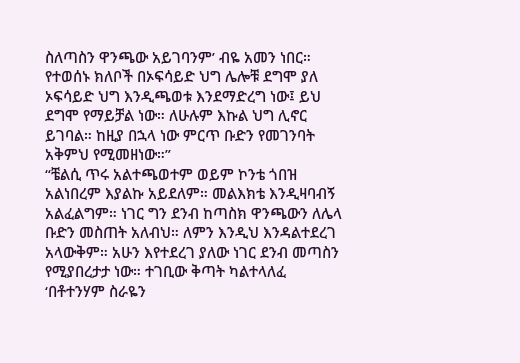ስለጣስን ዋንጫው አይገባንም’ ብዬ አመን ነበር። የተወሰኑ ክለቦች በኦፍሳይድ ህግ ሌሎቹ ደግሞ ያለ ኦፍሳይድ ህግ እንዲጫወቱ እንደማድረግ ነው፤ ይህ ደግሞ የማይቻል ነው። ለሁሉም እኩል ህግ ሊኖር ይገባል። ከዚያ በኋላ ነው ምርጥ ቡድን የመገንባት አቅምህ የሚመዘነው።”
“ቼልሲ ጥሩ አልተጫወተም ወይም ኮንቴ ጎበዝ አልነበረም እያልኩ አይደለም። መልእክቴ እንዲዛባብኝ አልፈልግም። ነገር ግን ደንብ ከጣስክ ዋንጫውን ለሌላ ቡድን መስጠት አለብህ። ለምን እንዲህ እንዳልተደረገ አላውቅም። አሁን እየተደረገ ያለው ነገር ደንብ መጣስን የሚያበረታታ ነው። ተገቢው ቅጣት ካልተላለፈ ‘በቶተንሃም ስራዬን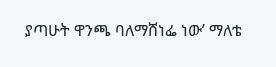ያጣሁት ዋንጫ ባለማሸነፌ ነው’ ማለቴ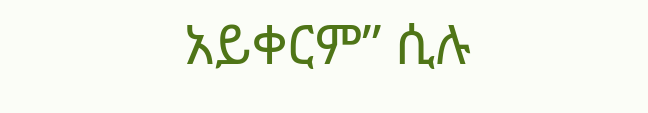አይቀርም” ሲሉ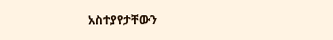አስተያየታቸውን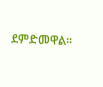ደምድመዋል።